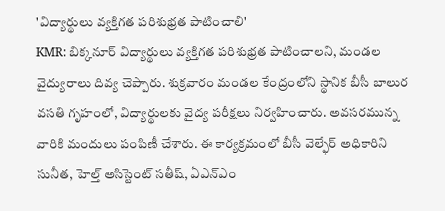'విద్యార్థులు వ్యక్తిగత పరిశుభ్రత పాటించాలి'
KMR: బిక్కనూర్ విద్యార్థులు వ్యక్తిగత పరిశుభ్రత పాటించాలని, మండల వైద్యురాలు దివ్య చెప్పారు. శుక్రవారం మండల కేంద్రంలోని స్థానిక బీసీ బాలుర వసతి గృహంలో, విద్యార్థులకు వైద్య పరీక్షలు నిర్వహించారు. అవసరమున్న వారికి మందులు పంపిణీ చేశారు. ఈ కార్యక్రమంలో బీసీ వెల్ఫేర్ అధికారిని సునీత, హెల్త్ అసిస్టెంట్ సతీష్, ఏఎన్ఎం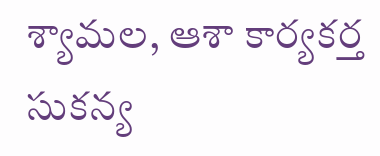శ్యామల, ఆశా కార్యకర్త సుకన్య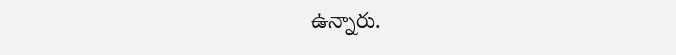ఉన్నారు.